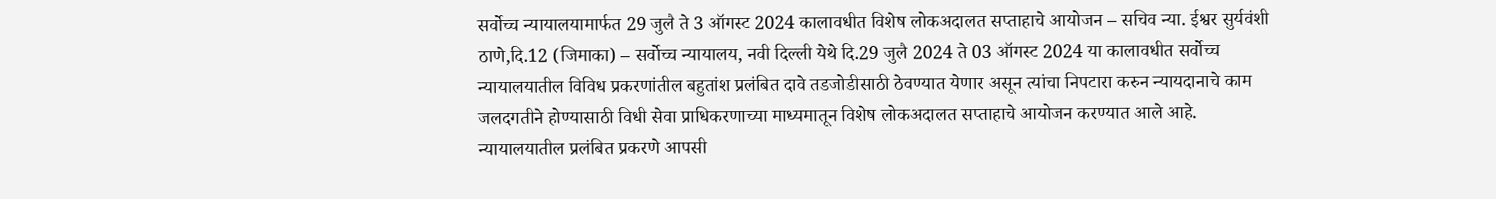सर्वोच्च न्यायालयामार्फत 29 जुलै ते 3 ऑगस्ट 2024 कालावधीत विशेष लोकअदालत सप्ताहाचे आयोजन – सचिव न्या. ईश्वर सुर्यवंशी
ठाणे,दि.12 (जिमाका) – सर्वोच्च न्यायालय, नवी दिल्ली येथे दि.29 जुलै 2024 ते 03 ऑगस्ट 2024 या कालावधीत सर्वोच्च न्यायालयातील विविध प्रकरणांतील बहुतांश प्रलंबित दावे तडजोडीसाठी ठेवण्यात येणार असून त्यांचा निपटारा करुन न्यायदानाचे काम जलदगतीने होण्यासाठी विधी सेवा प्राधिकरणाच्या माध्यमातून विशेष लोकअदालत सप्ताहाचे आयोजन करण्यात आले आहे.
न्यायालयातील प्रलंबित प्रकरणे आपसी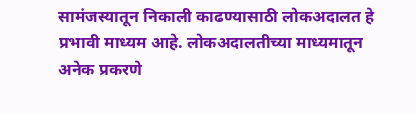सामंजस्यातून निकाली काढण्यासाठी लोकअदालत हे प्रभावी माध्यम आहे. लोकअदालतीच्या माध्यमातून अनेक प्रकरणे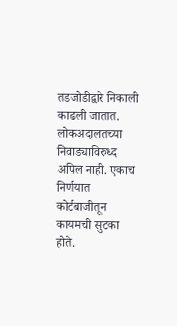तडजोडीद्वारे निकाली काढली जातात. लोकअदालतच्या निवाड्याविरुध्द अपिल नाही. एकाच निर्णयात कोर्टबाजीतून कायमची सुटका होते.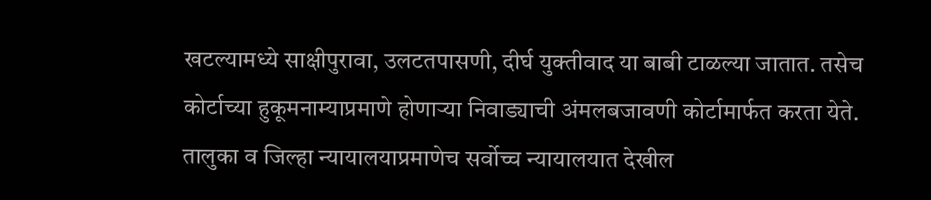खटल्यामध्ये साक्षीपुरावा, उलटतपासणी, दीर्घ युक्तीवाद या बाबी टाळल्या जातात. तसेच कोर्टाच्या हुकूमनाम्याप्रमाणे होणाऱ्या निवाड्याची अंमलबजावणी कोर्टामार्फत करता येते. तालुका व जिल्हा न्यायालयाप्रमाणेच सर्वोच्च न्यायालयात देखील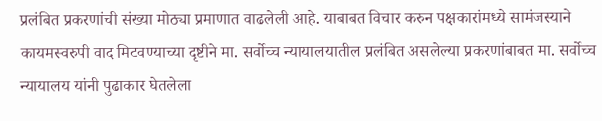प्रलंबित प्रकरणांची संख्या मोठ्या प्रमाणात वाढलेली आहे. याबाबत विचार करुन पक्षकारांमध्ये सामंजस्याने कायमस्वरुपी वाद मिटवण्याच्या दृष्टीने मा. सर्वोच्च न्यायालयातील प्रलंबित असलेल्या प्रकरणांबाबत मा. सर्वोच्च न्यायालय यांनी पुढाकार घेतलेला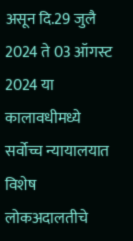असून दि.29 जुलै 2024 ते 03 ऑगस्ट 2024 या कालावधीमध्ये सर्वोच्च न्यायालयात विशेष लोकअदालतीचे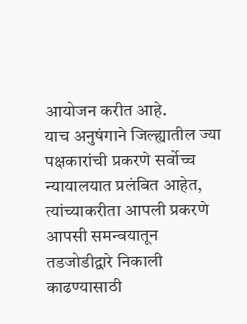आयोजन करीत आहे.
याच अनुषंगाने जिल्ह्यातील ज्या पक्षकारांची प्रकरणे सर्वोच्च न्यायालयात प्रलंबित आहेत, त्यांच्याकरीता आपली प्रकरणे आपसी समन्वयातून तडजोडीद्वारे निकाली काढण्यासाठी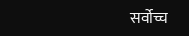सर्वोच्च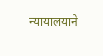न्यायालयाने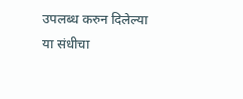उपलब्ध करुन दिलेल्या या संधीचा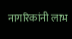नागरिकांनी लाभ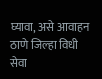घ्यावा, असे आवाहन ठाणे जिल्हा विधी सेवा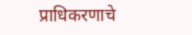प्राधिकरणाचे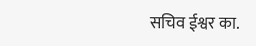सचिव ईश्वर का.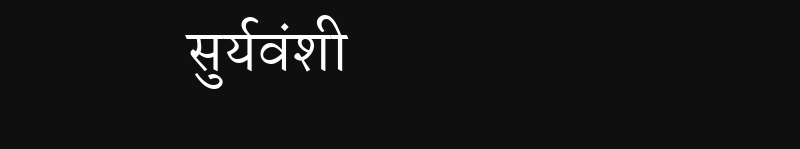सुर्यवंशी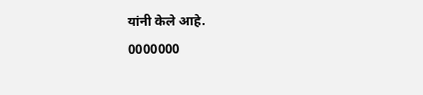यांनी केले आहे.
0000000